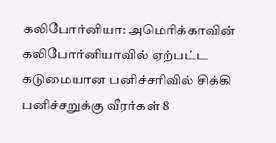கலிபோர்னியா: அமெரிக்காவின் கலிபோர்னியாவில் ஏற்பட்ட கடுமையான பனிச்சரிவில் சிக்கி பனிச்சறுக்கு வீரர்கள் 8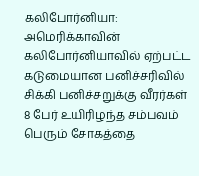கலிபோர்னியா: அமெரிக்காவின் கலிபோர்னியாவில் ஏற்பட்ட கடுமையான பனிச்சரிவில் சிக்கி பனிச்சறுக்கு வீரர்கள் 8 பேர் உயிரிழந்த சம்பவம் பெரும் சோகத்தை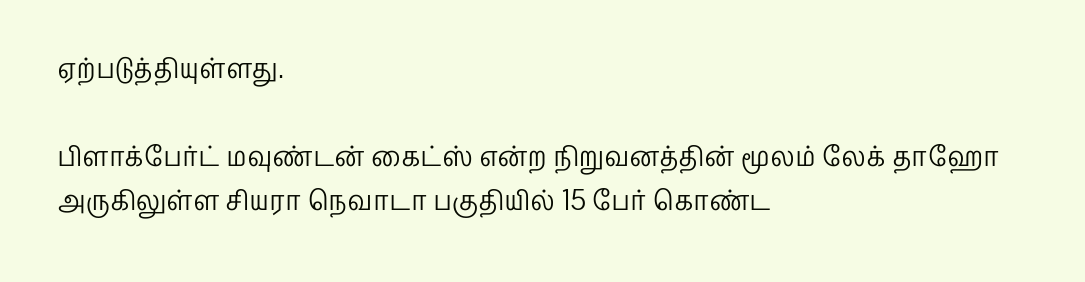ஏற்படுத்தியுள்ளது.

பிளாக்பேர்ட் மவுண்டன் கைட்ஸ் என்ற நிறுவனத்தின் மூலம் லேக் தாஹோ அருகிலுள்ள சியரா நெவாடா பகுதியில் 15 பேர் கொண்ட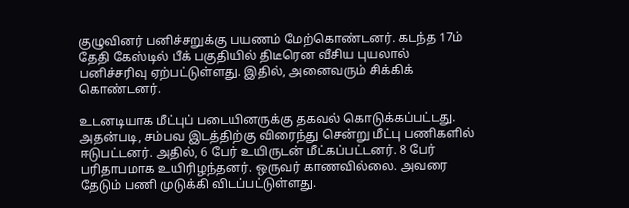குழுவினர் பனிச்சறுக்கு பயணம் மேற்கொண்டனர். கடந்த 17ம் தேதி கேஸ்டில் பீக் பகுதியில் திடீரென வீசிய புயலால் பனிச்சரிவு ஏற்பட்டுள்ளது. இதில், அனைவரும் சிக்கிக் கொண்டனர்.

உடனடியாக மீட்புப் படையினருக்கு தகவல் கொடுக்கப்பட்டது. அதன்படி, சம்பவ இடத்திற்கு விரைந்து சென்று மீட்பு பணிகளில் ஈடுபட்டனர். அதில், 6 பேர் உயிருடன் மீட்கப்பட்டனர். 8 பேர் பரிதாபமாக உயிரிழந்தனர். ஒருவர் காணவில்லை. அவரை தேடும் பணி முடுக்கி விடப்பட்டுள்ளது.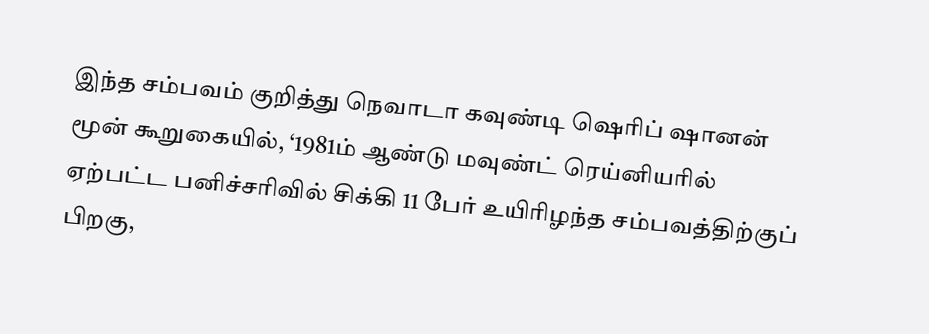இந்த சம்பவம் குறித்து நெவாடா கவுண்டி ஷெரிப் ஷானன் மூன் கூறுகையில், ‘1981ம் ஆண்டு மவுண்ட் ரெய்னியரில் ஏற்பட்ட பனிச்சரிவில் சிக்கி 11 பேர் உயிரிழந்த சம்பவத்திற்குப் பிறகு,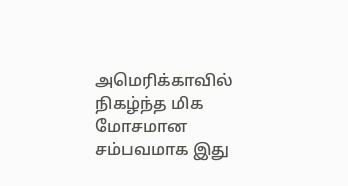அமெரிக்காவில் நிகழ்ந்த மிக மோசமான சம்பவமாக இது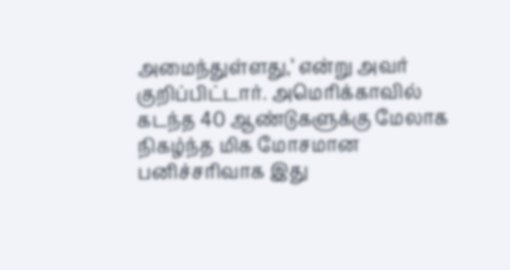அமைந்துள்ளது,’ என்று அவர் குறிப்பிட்டார். அமெரிக்காவில் கடந்த 40 ஆண்டுகளுக்கு மேலாக நிகழ்ந்த மிக மோசமான பனிச்சரிவாக இது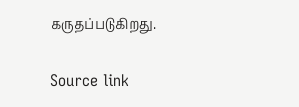கருதப்படுகிறது.

Source link